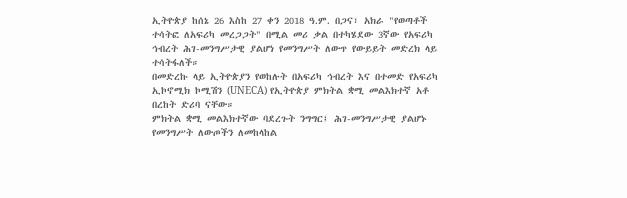ኢትዮጵያ ከሰኔ 26 እስከ 27 ቀን 2018 ዓ.ም. በጋና፣ አክራ "የወጣቶች ተሳትፎ ለአፍሪካ መረጋጋት" በሚል መሪ ቃል በተካሄደው 3ኛው የአፍሪካ ኅብረት ሕገ-መንግሥታዊ ያልሆነ የመንግሥት ለውጥ የውይይት መድረክ ላይ ተሳትፋለች።
በመድረኩ ላይ ኢትዮጵያን የወከሉት በአፍሪካ ኅብረት እና በተመድ የአፍሪካ ኢኮኖሚክ ኮሚሽን (UNECA) የኢትዮጵያ ምክትል ቋሚ መልእክተኛ አቶ በረከት ድሪባ ናቸው።
ምክትል ቋሚ መልእክተኛው ባደረጉት ንግግር፤ ሕገ-መንግሥታዊ ያልሆኑ የመንግሥት ለውጦችን ለመከላከል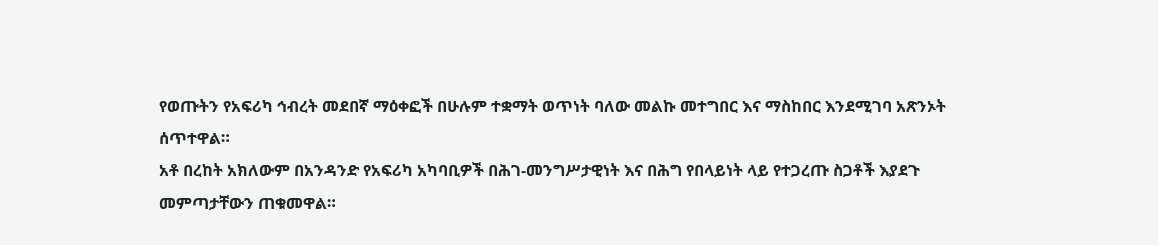የወጡትን የአፍሪካ ኅብረት መደበኛ ማዕቀፎች በሁሉም ተቋማት ወጥነት ባለው መልኩ መተግበር እና ማስከበር እንደሚገባ አጽንኦት ሰጥተዋል።
አቶ በረከት አክለውም በአንዳንድ የአፍሪካ አካባቢዎች በሕገ-መንግሥታዊነት እና በሕግ የበላይነት ላይ የተጋረጡ ስጋቶች እያደጉ መምጣታቸውን ጠቁመዋል።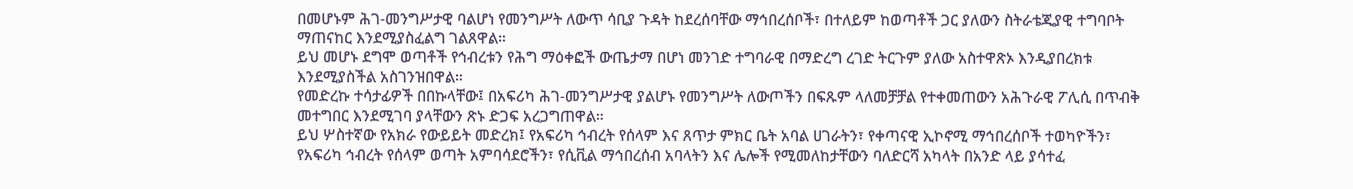በመሆኑም ሕገ-መንግሥታዊ ባልሆነ የመንግሥት ለውጥ ሳቢያ ጉዳት ከደረሰባቸው ማኅበረሰቦች፣ በተለይም ከወጣቶች ጋር ያለውን ስትራቴጂያዊ ተግባቦት ማጠናከር እንደሚያስፈልግ ገልጸዋል።
ይህ መሆኑ ደግሞ ወጣቶች የኅብረቱን የሕግ ማዕቀፎች ውጤታማ በሆነ መንገድ ተግባራዊ በማድረግ ረገድ ትርጉም ያለው አስተዋጽኦ እንዲያበረክቱ እንደሚያስችል አስገንዝበዋል።
የመድረኩ ተሳታፊዎች በበኩላቸው፤ በአፍሪካ ሕገ-መንግሥታዊ ያልሆኑ የመንግሥት ለውጦችን በፍጹም ላለመቻቻል የተቀመጠውን አሕጉራዊ ፖሊሲ በጥብቅ መተግበር እንደሚገባ ያላቸውን ጽኑ ድጋፍ አረጋግጠዋል።
ይህ ሦስተኛው የአክራ የውይይት መድረክ፤ የአፍሪካ ኅብረት የሰላም እና ጸጥታ ምክር ቤት አባል ሀገራትን፣ የቀጣናዊ ኢኮኖሚ ማኅበረሰቦች ተወካዮችን፣ የአፍሪካ ኅብረት የሰላም ወጣት አምባሳደሮችን፣ የሲቪል ማኅበረሰብ አባላትን እና ሌሎች የሚመለከታቸውን ባለድርሻ አካላት በአንድ ላይ ያሳተፈ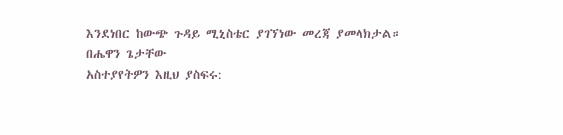እንደነበር ከውጭ ጉዳይ ሚኒስቴር ያገኘነው መረጃ ያመላክታል።
በሔዋን ጌታቸው
አስተያየትዎን እዚህ ያስፍሩ: